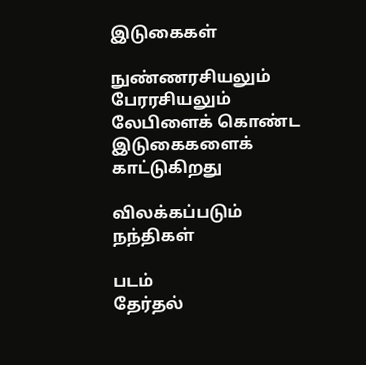இடுகைகள்

நுண்ணரசியலும் பேரரசியலும் லேபிளைக் கொண்ட இடுகைகளைக் காட்டுகிறது

விலக்கப்படும் நந்திகள்

படம்
தேர்தல்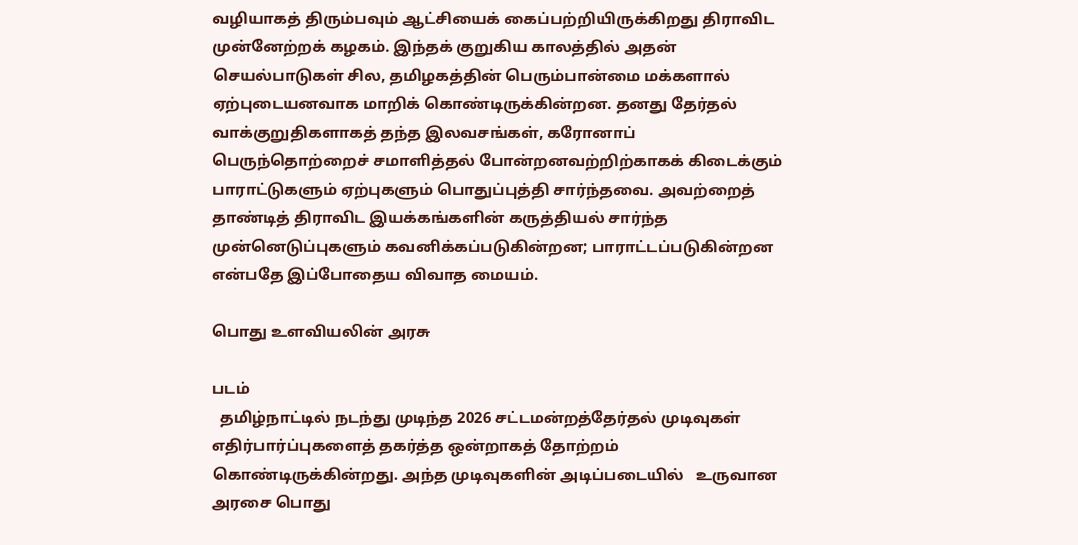வழியாகத் திரும்பவும் ஆட்சியைக் கைப்பற்றியிருக்கிறது திராவிட முன்னேற்றக் கழகம். இந்தக் குறுகிய காலத்தில் அதன் செயல்பாடுகள் சில, தமிழகத்தின் பெரும்பான்மை மக்களால் ஏற்புடையனவாக மாறிக் கொண்டிருக்கின்றன. தனது தேர்தல் வாக்குறுதிகளாகத் தந்த இலவசங்கள், கரோனாப் பெருந்தொற்றைச் சமாளித்தல் போன்றனவற்றிற்காகக் கிடைக்கும் பாராட்டுகளும் ஏற்புகளும் பொதுப்புத்தி சார்ந்தவை. அவற்றைத் தாண்டித் திராவிட இயக்கங்களின் கருத்தியல் சார்ந்த முன்னெடுப்புகளும் கவனிக்கப்படுகின்றன; பாராட்டப்படுகின்றன என்பதே இப்போதைய விவாத மையம்.

பொது உளவியலின் அரசு

படம்
  தமிழ்நாட்டில் நடந்து முடிந்த 2026 சட்டமன்றத்தேர்தல் முடிவுகள் எதிர்பார்ப்புகளைத் தகர்த்த ஒன்றாகத் தோற்றம் கொண்டிருக்கின்றது. அந்த முடிவுகளின் அடிப்படையில்   உருவான அரசை பொது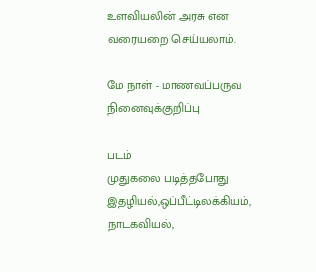உளவியலின் அரசு என வரையறை செய்யலாம்.

மே நாள் - மாணவப்பருவ நினைவுக்குறிப்பு

படம்
முதுகலை படித்தபோது இதழியல்,ஒப்பீட்டிலக்கியம், நாடகவியல்,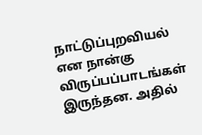நாட்டுப்புறவியல் என நான்கு விருப்பப்பாடங்கள் இருந்தன. அதில்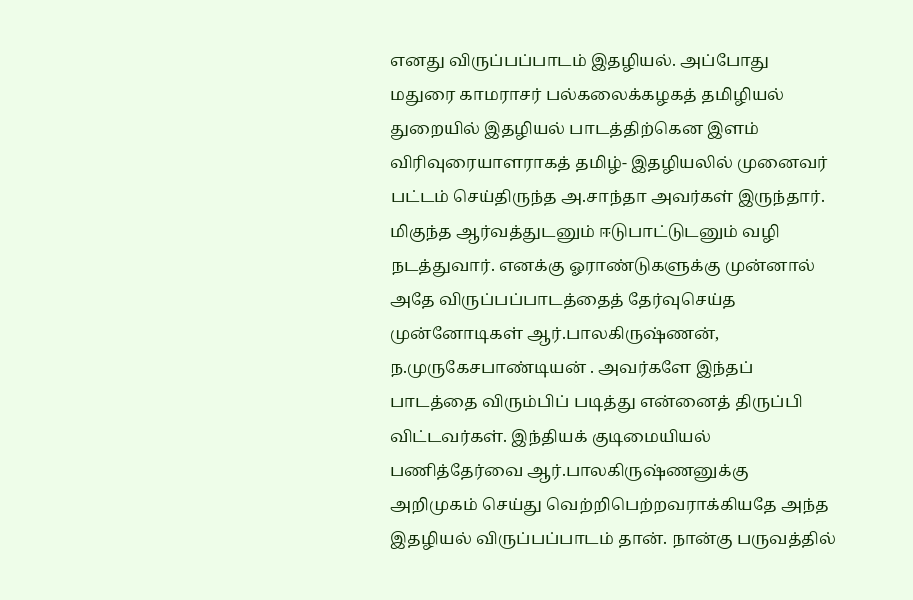எனது விருப்பப்பாடம் இதழியல். அப்போது மதுரை காமராசர் பல்கலைக்கழகத் தமிழியல் துறையில் இதழியல் பாடத்திற்கென இளம் விரிவுரையாளராகத் தமிழ்- இதழியலில் முனைவர் பட்டம் செய்திருந்த அ.சாந்தா அவர்கள் இருந்தார். மிகுந்த ஆர்வத்துடனும் ஈடுபாட்டுடனும் வழி நடத்துவார். எனக்கு ஓராண்டுகளுக்கு முன்னால் அதே விருப்பப்பாடத்தைத் தேர்வுசெய்த முன்னோடிகள் ஆர்.பாலகிருஷ்ணன், ந.முருகேசபாண்டியன் . அவர்களே இந்தப் பாடத்தை விரும்பிப் படித்து என்னைத் திருப்பி விட்டவர்கள். இந்தியக் குடிமையியல் பணித்தேர்வை ஆர்.பாலகிருஷ்ணனுக்கு அறிமுகம் செய்து வெற்றிபெற்றவராக்கியதே அந்த இதழியல் விருப்பப்பாடம் தான். நான்கு பருவத்தில்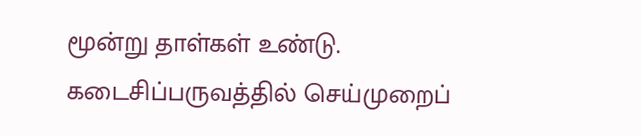மூன்று தாள்கள் உண்டு. கடைசிப்பருவத்தில் செய்முறைப்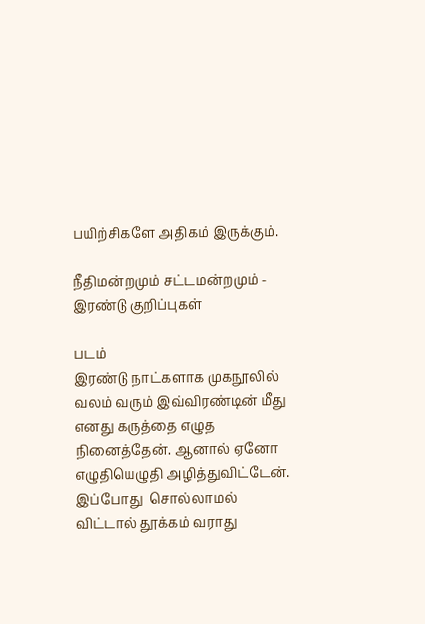பயிற்சிகளே அதிகம் இருக்கும்.

நீதிமன்றமும் சட்டமன்றமும் - இரண்டு குறிப்புகள்

படம்
இரண்டு நாட்களாக முகநூலில் வலம் வரும் இவ்விரண்டின் மீது எனது கருத்தை எழுத நினைத்தேன். ஆனால் ஏனோ எழுதியெழுதி அழித்துவிட்டேன். இப்போது  சொல்லாமல் விட்டால் தூக்கம் வராது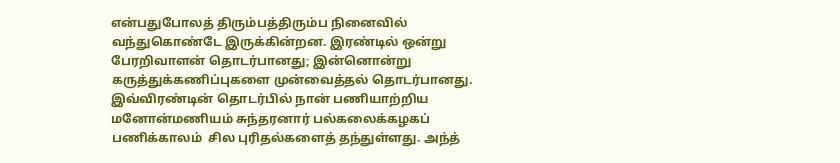என்பதுபோலத் திரும்பத்திரும்ப நினைவில் வந்துகொண்டே இருக்கின்றன. இரண்டில் ஒன்று பேரறிவாளன் தொடர்பானது; இன்னொன்று கருத்துக்கணிப்புகளை முன்வைத்தல் தொடர்பானது. இவ்விரண்டின் தொடர்பில் நான் பணியாற்றிய மனோன்மணியம் சுந்தரனார் பல்கலைக்கழகப் பணிக்காலம்  சில புரிதல்களைத் தந்துள்ளது. அந்த்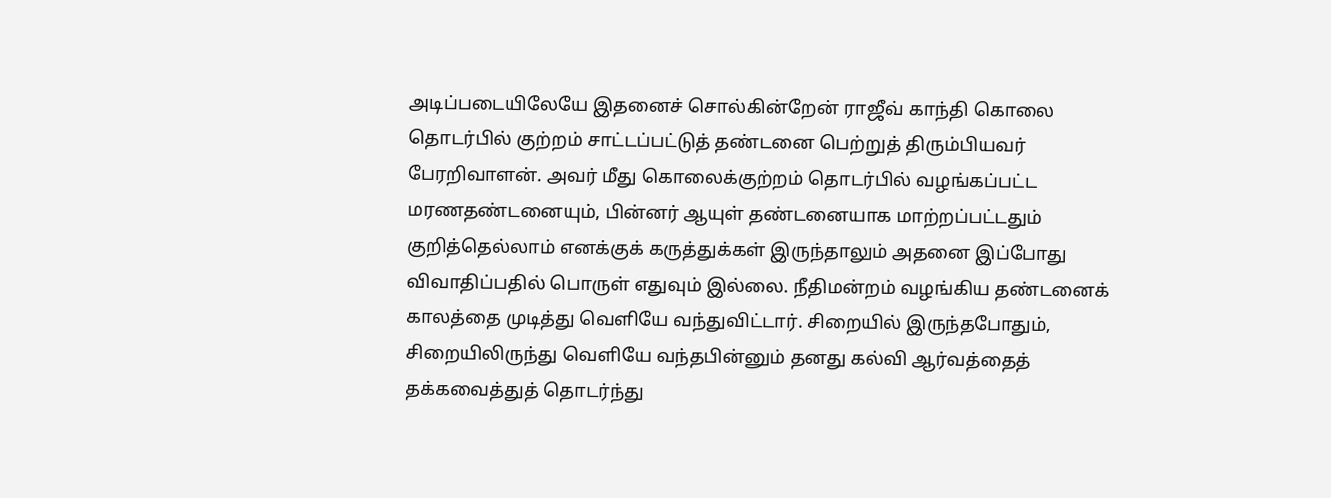அடிப்படையிலேயே இதனைச் சொல்கின்றேன் ராஜீவ் காந்தி கொலை தொடர்பில் குற்றம் சாட்டப்பட்டுத் தண்டனை பெற்றுத் திரும்பியவர் பேரறிவாளன். அவர் மீது கொலைக்குற்றம் தொடர்பில் வழங்கப்பட்ட மரணதண்டனையும், பின்னர் ஆயுள் தண்டனையாக மாற்றப்பட்டதும் குறித்தெல்லாம் எனக்குக் கருத்துக்கள் இருந்தாலும் அதனை இப்போது விவாதிப்பதில் பொருள் எதுவும் இல்லை. நீதிமன்றம் வழங்கிய தண்டனைக் காலத்தை முடித்து வெளியே வந்துவிட்டார். சிறையில் இருந்தபோதும், சிறையிலிருந்து வெளியே வந்தபின்னும் தனது கல்வி ஆர்வத்தைத் தக்கவைத்துத் தொடர்ந்து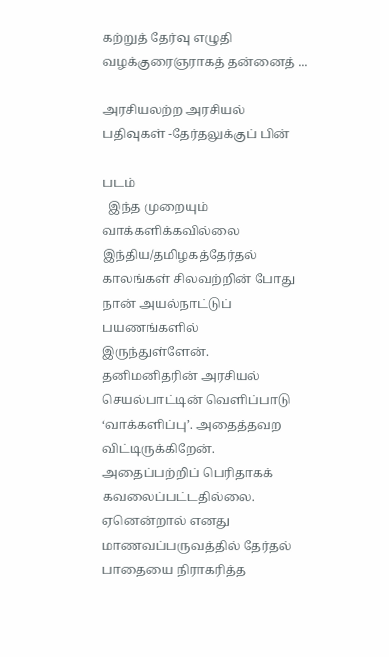கற்றுத் தேர்வு எழுதி வழக்குரைஞராகத் தன்னைத் ...

அரசியலற்ற அரசியல் பதிவுகள் -தேர்தலுக்குப் பின்

படம்
  இந்த முறையும் வாக்களிக்கவில்லை இந்திய/தமிழகத்தேர்தல் காலங்கள் சிலவற்றின் போது நான் அயல்நாட்டுப் பயணங்களில் இருந்துள்ளேன். தனிமனிதரின் அரசியல் செயல்பாட்டின் வெளிப்பாடு ‘வாக்களிப்பு’. அதைத்தவற விட்டிருக்கிறேன். அதைப்பற்றிப் பெரிதாகக் கவலைப்பட்டதில்லை. ஏனென்றால் எனது மாணவப்பருவத்தில் தேர்தல் பாதையை நிராகரித்த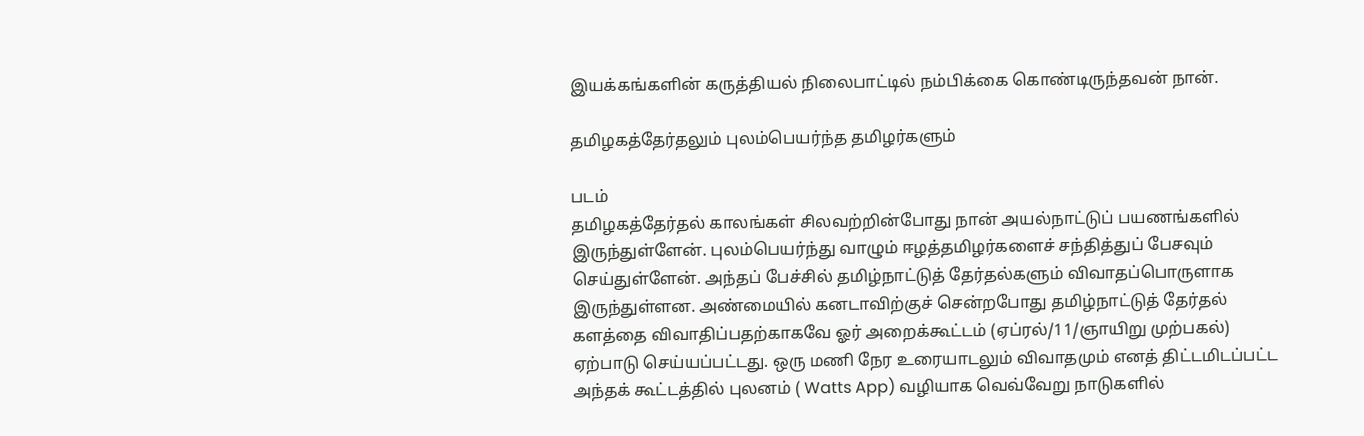இயக்கங்களின் கருத்தியல் நிலைபாட்டில் நம்பிக்கை கொண்டிருந்தவன் நான்.

தமிழகத்தேர்தலும் புலம்பெயர்ந்த தமிழர்களும்

படம்
தமிழகத்தேர்தல் காலங்கள் சிலவற்றின்போது நான் அயல்நாட்டுப் பயணங்களில் இருந்துள்ளேன். புலம்பெயர்ந்து வாழும் ஈழத்தமிழர்களைச் சந்தித்துப் பேசவும் செய்துள்ளேன். அந்தப் பேச்சில் தமிழ்நாட்டுத் தேர்தல்களும் விவாதப்பொருளாக இருந்துள்ளன. அண்மையில் கனடாவிற்குச் சென்றபோது தமிழ்நாட்டுத் தேர்தல் களத்தை விவாதிப்பதற்காகவே ஓர் அறைக்கூட்டம் (ஏப்ரல்/11/ஞாயிறு முற்பகல்) ஏற்பாடு செய்யப்பட்டது. ஒரு மணி நேர உரையாடலும் விவாதமும் எனத் திட்டமிடப்பட்ட அந்தக் கூட்டத்தில் புலனம் ( Watts App) வழியாக வெவ்வேறு நாடுகளில்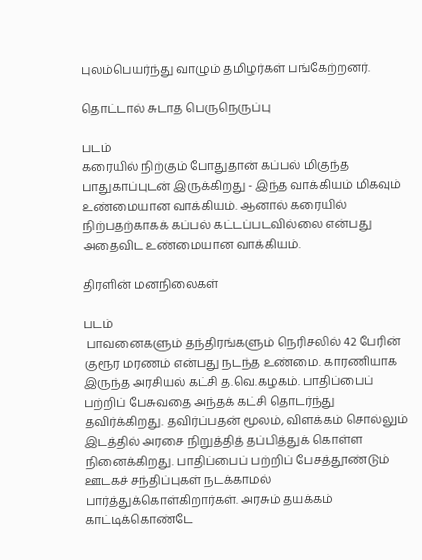புலம்பெயர்ந்து வாழும் தமிழர்கள் பங்கேற்றனர்.

தொட்டால் சுடாத பெருநெருப்பு

படம்
கரையில் நிற்கும் போதுதான் கப்பல் மிகுந்த பாதுகாப்புடன் இருக்கிறது - இந்த வாக்கியம் மிகவும் உண்மையான வாக்கியம். ஆனால் கரையில் நிற்பதற்காகக் கப்பல் கட்டப்படவில்லை என்பது அதைவிட உண்மையான வாக்கியம்.

திரளின் மனநிலைகள்

படம்
 பாவனைகளும் தந்திரங்களும் நெரிசலில் 42 பேரின் குரூர மரணம் என்பது நடந்த உண்மை. காரணியாக இருந்த அரசியல் கட்சி த.வெ.கழகம். பாதிப்பைப் பற்றிப் பேசுவதை அந்தக் கட்சி தொடர்ந்து தவிர்க்கிறது. தவிர்ப்பதன் மூலம், விளக்கம் சொல்லும் இடத்தில் அரசை நிறுத்தித் தப்பித்துக் கொள்ள நினைக்கிறது. பாதிப்பைப் பற்றிப் பேசத்தூண்டும் ஊடகச் சந்திப்புகள் நடக்காமல் பார்த்துக்கொள்கிறார்கள். அரசும் தயக்கம் காட்டிக்கொண்டே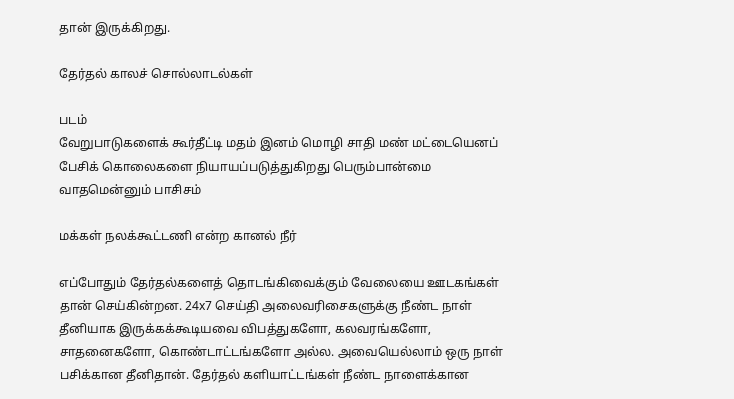தான் இருக்கிறது.

தேர்தல் காலச் சொல்லாடல்கள்

படம்
வேறுபாடுகளைக் கூர்தீட்டி மதம் இனம் மொழி சாதி மண் மட்டையெனப் பேசிக் கொலைகளை நியாயப்படுத்துகிறது பெரும்பான்மை வாதமென்னும் பாசிசம்

மக்கள் நலக்கூட்டணி என்ற கானல் நீர்

எப்போதும் தேர்தல்களைத் தொடங்கிவைக்கும் வேலையை ஊடகங்கள் தான் செய்கின்றன. 24x7 செய்தி அலைவரிசைகளுக்கு நீண்ட நாள் தீனியாக இருக்கக்கூடியவை விபத்துகளோ, கலவரங்களோ, சாதனைகளோ, கொண்டாட்டங்களோ அல்ல. அவையெல்லாம் ஒரு நாள் பசிக்கான தீனிதான். தேர்தல் களியாட்டங்கள் நீண்ட நாளைக்கான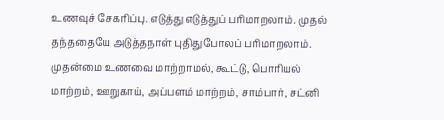உணவுச் சேகரிப்பு. எடுத்து எடுத்துப் பரிமாறலாம். முதல் தந்ததையே அடுத்தநாள் புதிதுபோலப் பரிமாறலாம். முதன்மை உணவை மாற்றாமல், கூட்டு, பொரியல் மாற்றம், ஊறுகாய், அப்பளம் மாற்றம், சாம்பார், சட்னி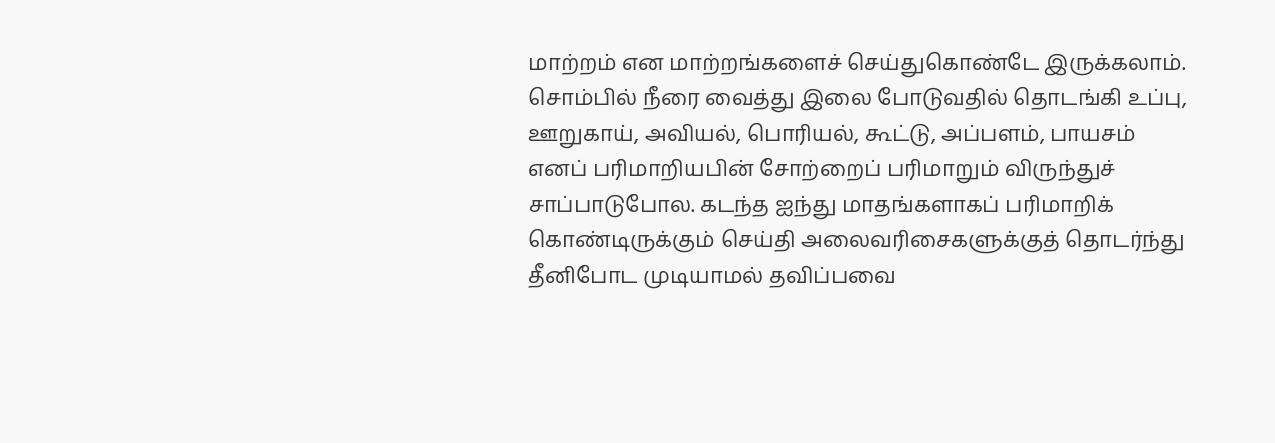மாற்றம் என மாற்றங்களைச் செய்துகொண்டே இருக்கலாம். சொம்பில் நீரை வைத்து இலை போடுவதில் தொடங்கி உப்பு, ஊறுகாய், அவியல், பொரியல், கூட்டு, அப்பளம், பாயசம் எனப் பரிமாறியபின் சோற்றைப் பரிமாறும் விருந்துச் சாப்பாடுபோல. கடந்த ஐந்து மாதங்களாகப் பரிமாறிக் கொண்டிருக்கும் செய்தி அலைவரிசைகளுக்குத் தொடர்ந்து தீனிபோட முடியாமல் தவிப்பவை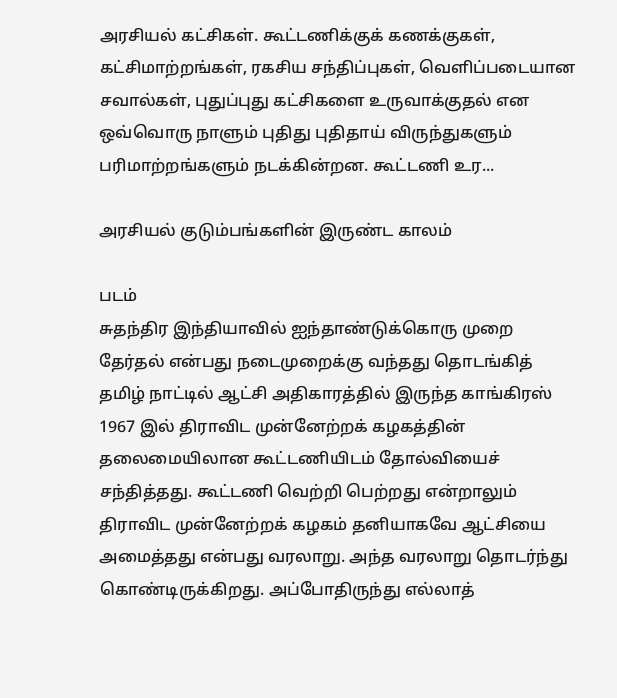அரசியல் கட்சிகள். கூட்டணிக்குக் கணக்குகள், கட்சிமாற்றங்கள், ரகசிய சந்திப்புகள், வெளிப்படையான சவால்கள், புதுப்புது கட்சிகளை உருவாக்குதல் என ஒவ்வொரு நாளும் புதிது புதிதாய் விருந்துகளும் பரிமாற்றங்களும் நடக்கின்றன. கூட்டணி உர...

அரசியல் குடும்பங்களின் இருண்ட காலம்

படம்
சுதந்திர இந்தியாவில் ஐந்தாண்டுக்கொரு முறை தேர்தல் என்பது நடைமுறைக்கு வந்தது தொடங்கித் தமிழ் நாட்டில் ஆட்சி அதிகாரத்தில் இருந்த காங்கிரஸ் 1967 இல் திராவிட முன்னேற்றக் கழகத்தின் தலைமையிலான கூட்டணியிடம் தோல்வியைச் சந்தித்தது. கூட்டணி வெற்றி பெற்றது என்றாலும் திராவிட முன்னேற்றக் கழகம் தனியாகவே ஆட்சியை அமைத்தது என்பது வரலாறு. அந்த வரலாறு தொடர்ந்து கொண்டிருக்கிறது. அப்போதிருந்து எல்லாத்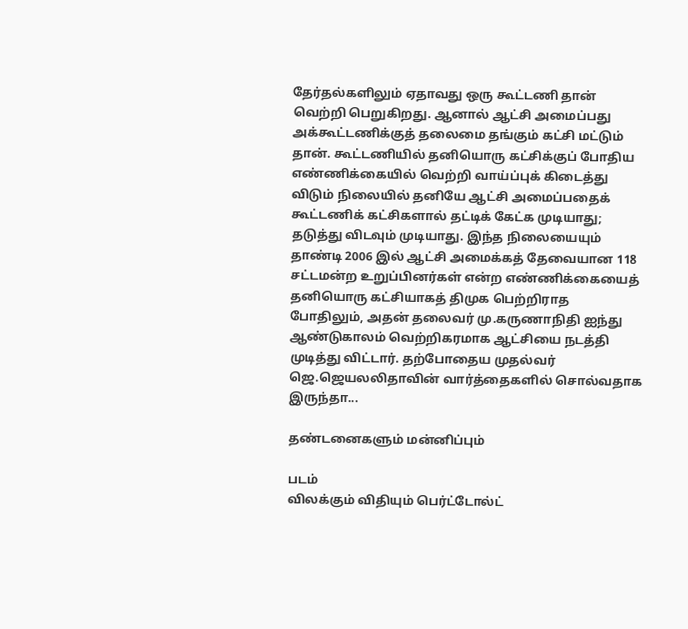தேர்தல்களிலும் ஏதாவது ஒரு கூட்டணி தான் வெற்றி பெறுகிறது. ஆனால் ஆட்சி அமைப்பது அக்கூட்டணிக்குத் தலைமை தங்கும் கட்சி மட்டும் தான். கூட்டணியில் தனியொரு கட்சிக்குப் போதிய எண்ணிக்கையில் வெற்றி வாய்ப்புக் கிடைத்து விடும் நிலையில் தனியே ஆட்சி அமைப்பதைக் கூட்டணிக் கட்சிகளால் தட்டிக் கேட்க முடியாது; தடுத்து விடவும் முடியாது. இந்த நிலையையும் தாண்டி 2006 இல் ஆட்சி அமைக்கத் தேவையான 118 சட்டமன்ற உறுப்பினர்கள் என்ற எண்ணிக்கையைத் தனியொரு கட்சியாகத் திமுக பெற்றிராத போதிலும், அதன் தலைவர் மு.கருணாநிதி ஐந்து ஆண்டுகாலம் வெற்றிகரமாக ஆட்சியை நடத்தி முடித்து விட்டார். தற்போதைய முதல்வர் ஜெ.ஜெயலலிதாவின் வார்த்தைகளில் சொல்வதாக இருந்தா...

தண்டனைகளும் மன்னிப்பும்

படம்
விலக்கும் விதியும் பெர்ட்டோல்ட்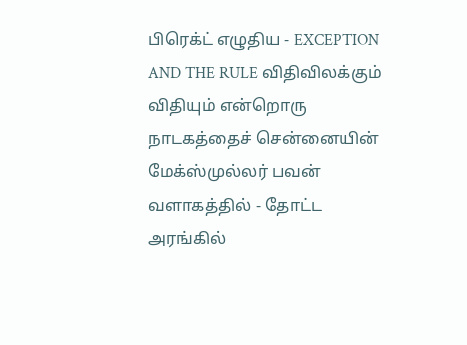பிரெக்ட் எழுதிய - EXCEPTION AND THE RULE விதிவிலக்கும் விதியும் என்றொரு நாடகத்தைச் சென்னையின் மேக்ஸ்முல்லர் பவன் வளாகத்தில் - தோட்ட அரங்கில்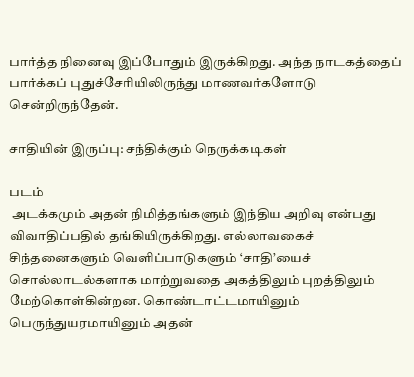பார்த்த நினைவு இப்போதும் இருக்கிறது. அந்த நாடகத்தைப் பார்க்கப் புதுச்சேரியிலிருந்து மாணவர்களோடு சென்றிருந்தேன்.

சாதியின் இருப்பு: சந்திக்கும் நெருக்கடிகள்

படம்
 அடக்கமும் அதன் நிமித்தங்களும் இந்திய அறிவு என்பது விவாதிப்பதில் தங்கியிருக்கிறது. எல்லாவகைச் சிந்தனைகளும் வெளிப்பாடுகளும் ‘சாதி’யைச் சொல்லாடல்களாக மாற்றுவதை அகத்திலும் புறத்திலும் மேற்கொள்கின்றன. கொண்டாட்டமாயினும் பெருந்துயரமாயினும் அதன்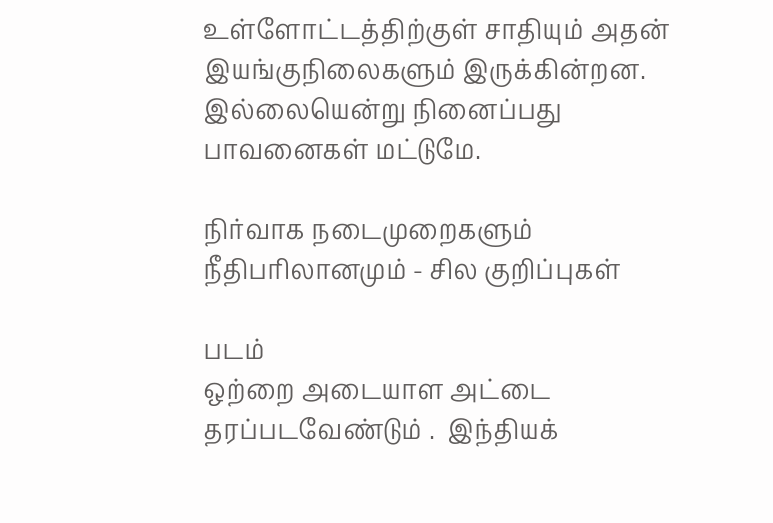உள்ளோட்டத்திற்குள் சாதியும் அதன் இயங்குநிலைகளும் இருக்கின்றன. இல்லையென்று நினைப்பது பாவனைகள் மட்டுமே.

நிர்வாக நடைமுறைகளும் நீதிபரிலானமும் - சில குறிப்புகள்

படம்
ஒற்றை அடையாள அட்டை தரப்படவேண்டும் .  இந்தியக்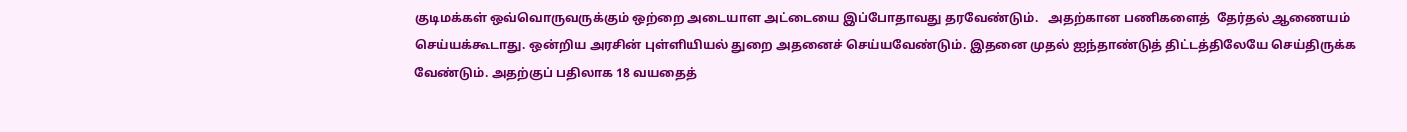குடிமக்கள் ஒவ்வொருவருக்கும் ஒற்றை அடையாள அட்டையை இப்போதாவது தரவேண்டும்.   அதற்கான பணிகளைத்  தேர்தல் ஆணையம் செய்யக்கூடாது. ஒன்றிய அரசின் புள்ளியியல் துறை அதனைச் செய்யவேண்டும். இதனை முதல் ஐந்தாண்டுத் திட்டத்திலேயே செய்திருக்க வேண்டும். அதற்குப் பதிலாக 18 வயதைத்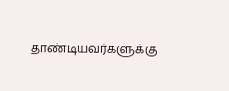தாண்டியவர்களுக்கு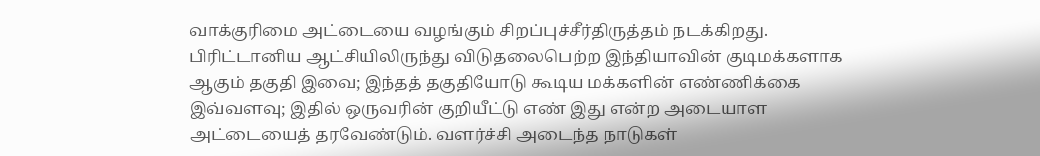வாக்குரிமை அட்டையை வழங்கும் சிறப்புச்சீர்திருத்தம் நடக்கிறது. பிரிட்டானிய ஆட்சியிலிருந்து விடுதலைபெற்ற இந்தியாவின் குடிமக்களாக ஆகும் தகுதி இவை; இந்தத் தகுதியோடு கூடிய மக்களின் எண்ணிக்கை இவ்வளவு; இதில் ஒருவரின் குறியீட்டு எண் இது என்ற அடையாள அட்டையைத் தரவேண்டும். வளர்ச்சி அடைந்த நாடுகள்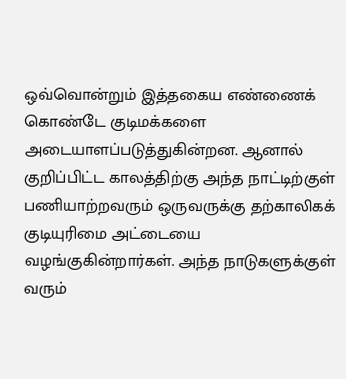ஒவ்வொன்றும் இத்தகைய எண்ணைக் கொண்டே குடிமக்களை அடையாளப்படுத்துகின்றன. ஆனால் குறிப்பிட்ட காலத்திற்கு அந்த நாட்டிற்குள் பணியாற்றவரும் ஒருவருக்கு தற்காலிகக் குடியுரிமை அட்டையை வழங்குகின்றார்கள். அந்த நாடுகளுக்குள் வரும்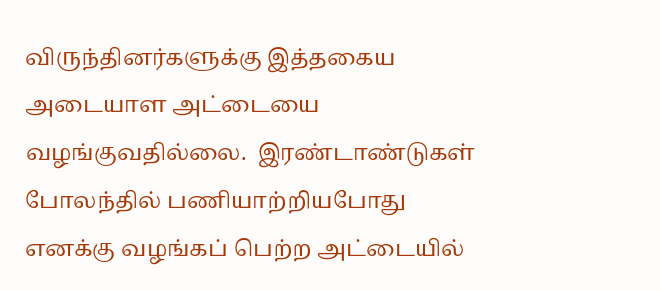விருந்தினர்களுக்கு இத்தகைய அடையாள அட்டையை வழங்குவதில்லை.  இரண்டாண்டுகள் போலந்தில் பணியாற்றியபோது எனக்கு வழங்கப் பெற்ற அட்டையில்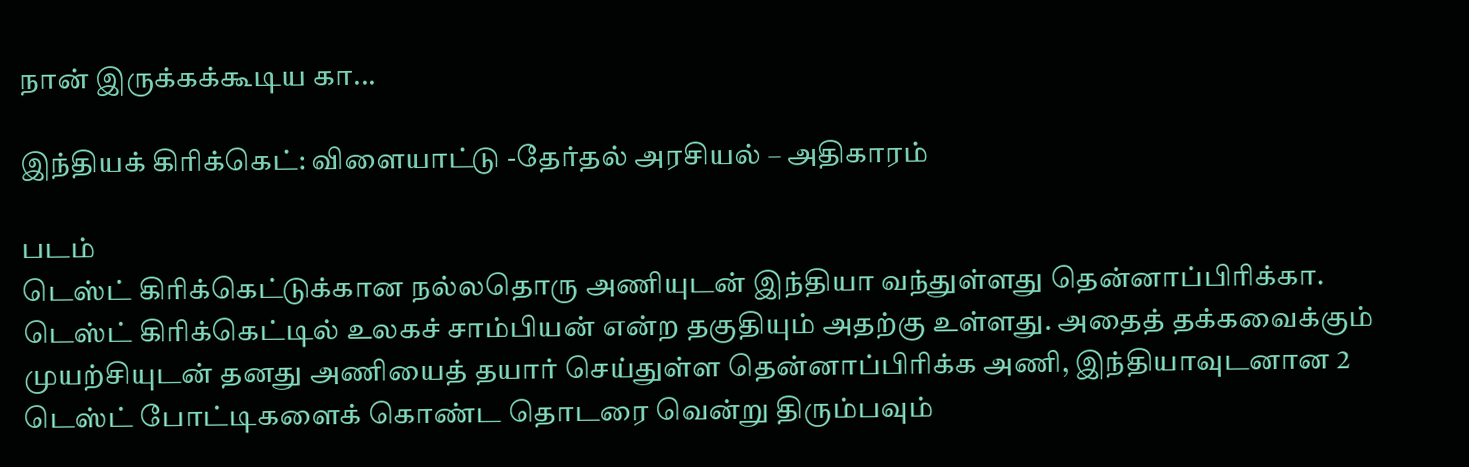நான் இருக்கக்கூடிய கா...

இந்தியக் கிரிக்கெட்: விளையாட்டு -தேர்தல் அரசியல் – அதிகாரம்

படம்
டெஸ்ட் கிரிக்கெட்டுக்கான நல்லதொரு அணியுடன் இந்தியா வந்துள்ளது தென்னாப்பிரிக்கா. டெஸ்ட் கிரிக்கெட்டில் உலகச் சாம்பியன் என்ற தகுதியும் அதற்கு உள்ளது. அதைத் தக்கவைக்கும் முயற்சியுடன் தனது அணியைத் தயார் செய்துள்ள தென்னாப்பிரிக்க அணி, இந்தியாவுடனான 2 டெஸ்ட் போட்டிகளைக் கொண்ட தொடரை வென்று திரும்பவும்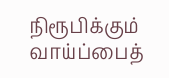நிரூபிக்கும் வாய்ப்பைத்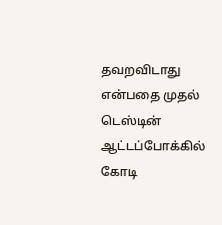தவறவிடாது என்பதை முதல் டெஸ்டின் ஆட்டப்போக்கில் கோடி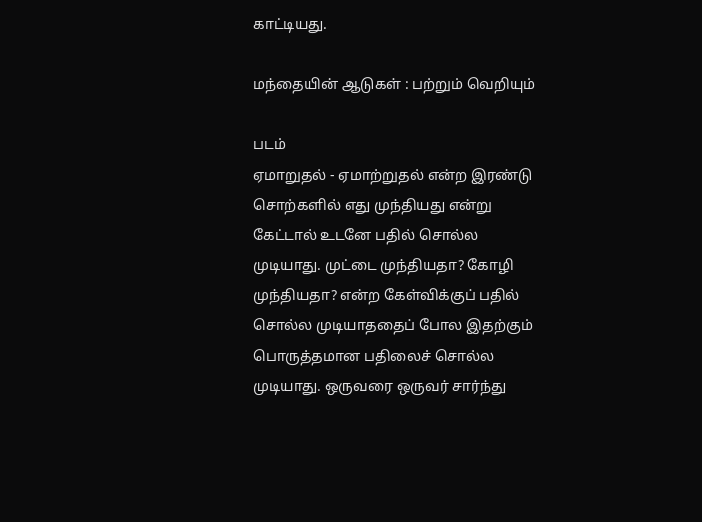காட்டியது.

மந்தையின் ஆடுகள் : பற்றும் வெறியும்

படம்
ஏமாறுதல் - ஏமாற்றுதல் என்ற இரண்டு சொற்களில் எது முந்தியது என்று கேட்டால் உடனே பதில் சொல்ல முடியாது. முட்டை முந்தியதா? கோழி முந்தியதா? என்ற கேள்விக்குப் பதில் சொல்ல முடியாததைப் போல இதற்கும் பொருத்தமான பதிலைச் சொல்ல முடியாது. ஒருவரை ஒருவர் சார்ந்து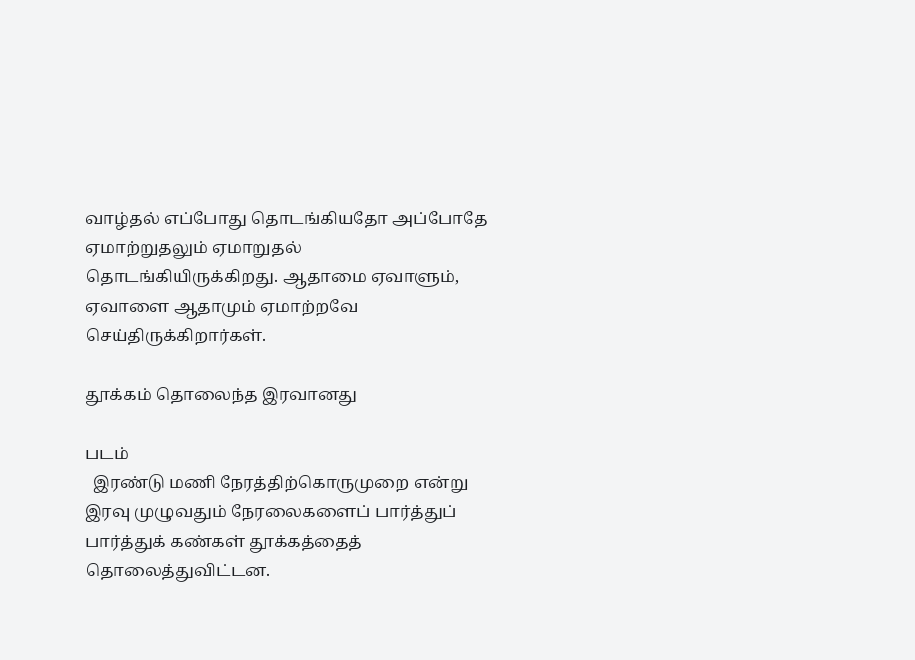வாழ்தல் எப்போது தொடங்கியதோ அப்போதே ஏமாற்றுதலும் ஏமாறுதல் தொடங்கியிருக்கிறது. ஆதாமை ஏவாளும், ஏவாளை ஆதாமும் ஏமாற்றவே செய்திருக்கிறார்கள்.

தூக்கம் தொலைந்த இரவானது

படம்
  இரண்டு மணி நேரத்திற்கொருமுறை என்று இரவு முழுவதும் நேரலைகளைப் பார்த்துப் பார்த்துக் கண்கள் தூக்கத்தைத் தொலைத்துவிட்டன.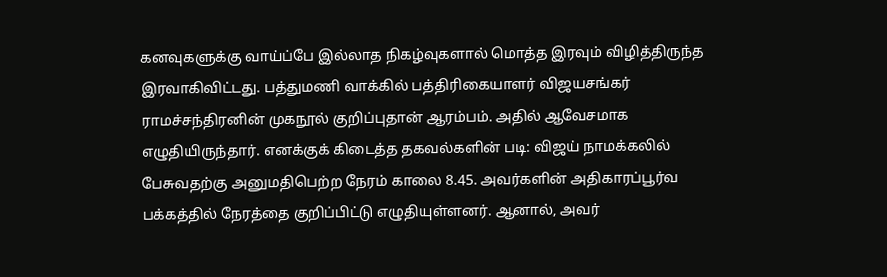கனவுகளுக்கு வாய்ப்பே இல்லாத நிகழ்வுகளால் மொத்த இரவும் விழித்திருந்த இரவாகிவிட்டது. பத்துமணி வாக்கில் பத்திரிகையாளர் விஜயசங்கர் ராமச்சந்திரனின் முகநூல் குறிப்புதான் ஆரம்பம். அதில் ஆவேசமாக எழுதியிருந்தார். எனக்குக் கிடைத்த தகவல்களின் படி: விஜய் நாமக்கலில் பேசுவதற்கு அனுமதிபெற்ற நேரம் காலை 8.45. அவர்களின் அதிகாரப்பூர்வ பக்கத்தில் நேரத்தை குறிப்பிட்டு எழுதியுள்ளனர். ஆனால், அவர்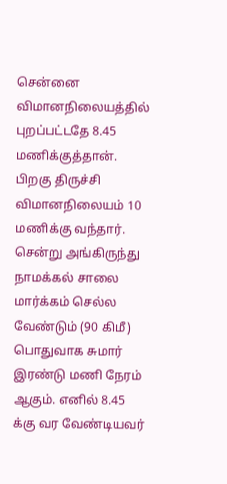சென்னை விமானநிலையத்தில் புறப்பட்டதே 8.45 மணிக்குத்தான். பிறகு திருச்சி விமானநிலையம் 10 மணிக்கு வந்தார். சென்று அங்கிருந்து நாமக்கல் சாலை மார்க்கம் செல்ல வேண்டும் (90 கிமீ) பொதுவாக சுமார் இரண்டு மணி நேரம் ஆகும். எனில் 8.45 க்கு வர வேண்டியவர்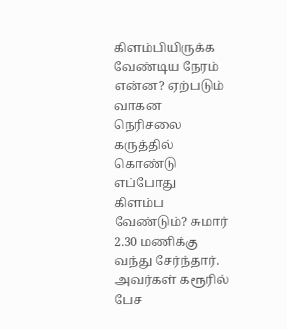கிளம்பியிருக்க வேண்டிய நேரம் என்ன? ஏற்படும் வாகன நெரிசலை கருத்தில் கொண்டு எப்போது கிளம்ப வேண்டும்? சுமார் 2.30 மணிக்கு வந்து சேர்ந்தார். அவர்கள் கரூரில் பேச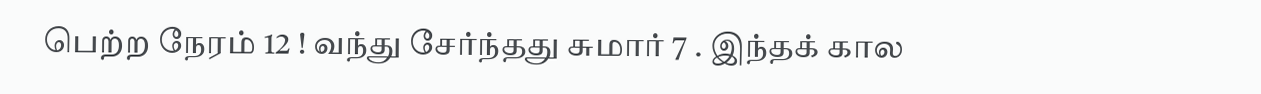பெற்ற நேரம் 12 ! வந்து சேர்ந்தது சுமார் 7 . இந்தக் கால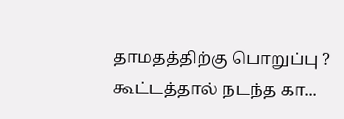தாமதத்திற்கு பொறுப்பு ? கூட்டத்தால் நடந்த கா...